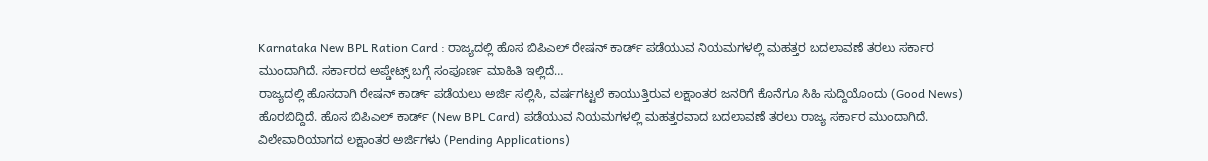Karnataka New BPL Ration Card : ರಾಜ್ಯದಲ್ಲಿ ಹೊಸ ಬಿಪಿಎಲ್ ರೇಷನ್ ಕಾರ್ಡ್ ಪಡೆಯುವ ನಿಯಮಗಳಲ್ಲಿ ಮಹತ್ತರ ಬದಲಾವಣೆ ತರಲು ಸರ್ಕಾರ ಮುಂದಾಗಿದೆ. ಸರ್ಕಾರದ ಅಪ್ಡೇಟ್ಸ್ ಬಗ್ಗೆ ಸಂಪೂರ್ಣ ಮಾಹಿತಿ ಇಲ್ಲಿದೆ…
ರಾಜ್ಯದಲ್ಲಿ ಹೊಸದಾಗಿ ರೇಷನ್ ಕಾರ್ಡ್ ಪಡೆಯಲು ಅರ್ಜಿ ಸಲ್ಲಿಸಿ, ವರ್ಷಗಟ್ಟಲೆ ಕಾಯುತ್ತಿರುವ ಲಕ್ಷಾಂತರ ಜನರಿಗೆ ಕೊನೆಗೂ ಸಿಹಿ ಸುದ್ದಿಯೊಂದು (Good News) ಹೊರಬಿದ್ದಿದೆ. ಹೊಸ ಬಿಪಿಎಲ್ ಕಾರ್ಡ್ (New BPL Card) ಪಡೆಯುವ ನಿಯಮಗಳಲ್ಲಿ ಮಹತ್ತರವಾದ ಬದಲಾವಣೆ ತರಲು ರಾಜ್ಯ ಸರ್ಕಾರ ಮುಂದಾಗಿದೆ.
ವಿಲೇವಾರಿಯಾಗದ ಲಕ್ಷಾಂತರ ಅರ್ಜಿಗಳು (Pending Applications)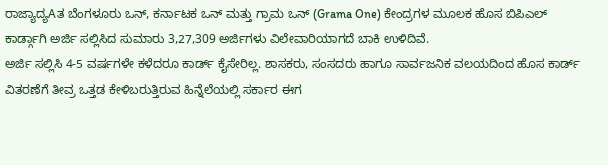ರಾಜ್ಯಾದ್ಯAತ ಬೆಂಗಳೂರು ಒನ್, ಕರ್ನಾಟಕ ಒನ್ ಮತ್ತು ಗ್ರಾಮ ಒನ್ (Grama One) ಕೇಂದ್ರಗಳ ಮೂಲಕ ಹೊಸ ಬಿಪಿಎಲ್ ಕಾರ್ಡ್ಗಾಗಿ ಅರ್ಜಿ ಸಲ್ಲಿಸಿದ ಸುಮಾರು 3,27,309 ಅರ್ಜಿಗಳು ವಿಲೇವಾರಿಯಾಗದೆ ಬಾಕಿ ಉಳಿದಿವೆ.
ಅರ್ಜಿ ಸಲ್ಲಿಸಿ 4-5 ವರ್ಷಗಳೇ ಕಳೆದರೂ ಕಾರ್ಡ್ ಕೈಸೇರಿಲ್ಲ. ಶಾಸಕರು, ಸಂಸದರು ಹಾಗೂ ಸಾರ್ವಜನಿಕ ವಲಯದಿಂದ ಹೊಸ ಕಾರ್ಡ್ ವಿತರಣೆಗೆ ತೀವ್ರ ಒತ್ತಡ ಕೇಳಿಬರುತ್ತಿರುವ ಹಿನ್ನೆಲೆಯಲ್ಲಿ ಸರ್ಕಾರ ಈಗ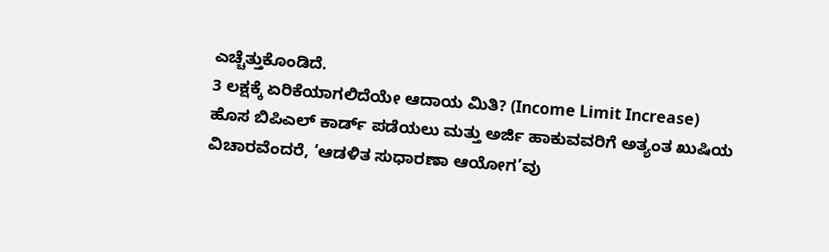ಎಚ್ಚೆತ್ತುಕೊಂಡಿದೆ.
3 ಲಕ್ಷಕ್ಕೆ ಏರಿಕೆಯಾಗಲಿದೆಯೇ ಆದಾಯ ಮಿತಿ? (Income Limit Increase)
ಹೊಸ ಬಿಪಿಎಲ್ ಕಾರ್ಡ್ ಪಡೆಯಲು ಮತ್ತು ಅರ್ಜಿ ಹಾಕುವವರಿಗೆ ಅತ್ಯಂತ ಖುಷಿಯ ವಿಚಾರವೆಂದರೆ, ‘ಆಡಳಿತ ಸುಧಾರಣಾ ಆಯೋಗ’ವು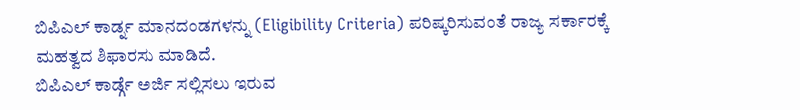ಬಿಪಿಎಲ್ ಕಾರ್ಡ್ನ ಮಾನದಂಡಗಳನ್ನು (Eligibility Criteria) ಪರಿಷ್ಕರಿಸುವಂತೆ ರಾಜ್ಯ ಸರ್ಕಾರಕ್ಕೆ ಮಹತ್ವದ ಶಿಫಾರಸು ಮಾಡಿದೆ.
ಬಿಪಿಎಲ್ ಕಾರ್ಡ್ಗೆ ಅರ್ಜಿ ಸಲ್ಲಿಸಲು ಇರುವ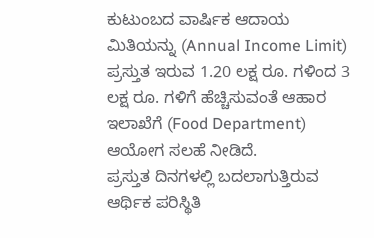ಕುಟುಂಬದ ವಾರ್ಷಿಕ ಆದಾಯ ಮಿತಿಯನ್ನು (Annual Income Limit) ಪ್ರಸ್ತುತ ಇರುವ 1.20 ಲಕ್ಷ ರೂ. ಗಳಿಂದ 3 ಲಕ್ಷ ರೂ. ಗಳಿಗೆ ಹೆಚ್ಚಿಸುವಂತೆ ಆಹಾರ ಇಲಾಖೆಗೆ (Food Department) ಆಯೋಗ ಸಲಹೆ ನೀಡಿದೆ.
ಪ್ರಸ್ತುತ ದಿನಗಳಲ್ಲಿ ಬದಲಾಗುತ್ತಿರುವ ಆರ್ಥಿಕ ಪರಿಸ್ಥಿತಿ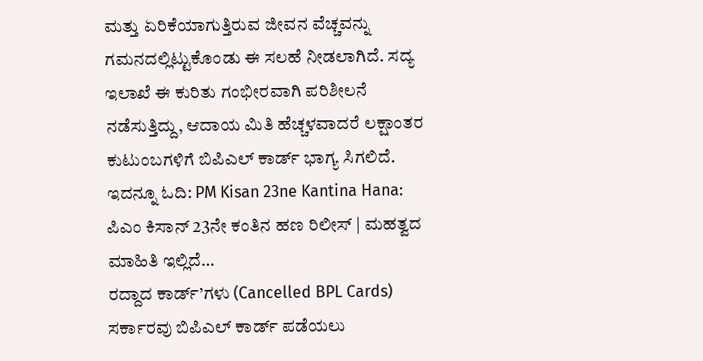ಮತ್ತು ಏರಿಕೆಯಾಗುತ್ತಿರುವ ಜೀವನ ವೆಚ್ಚವನ್ನು ಗಮನದಲ್ಲಿಟ್ಟುಕೊಂಡು ಈ ಸಲಹೆ ನೀಡಲಾಗಿದೆ. ಸದ್ಯ ಇಲಾಖೆ ಈ ಕುರಿತು ಗಂಭೀರವಾಗಿ ಪರಿಶೀಲನೆ ನಡೆಸುತ್ತಿದ್ದು, ಆದಾಯ ಮಿತಿ ಹೆಚ್ಚಳವಾದರೆ ಲಕ್ಷಾಂತರ ಕುಟುಂಬಗಳಿಗೆ ಬಿಪಿಎಲ್ ಕಾರ್ಡ್ ಭಾಗ್ಯ ಸಿಗಲಿದೆ.
ಇದನ್ನೂ ಓದಿ: PM Kisan 23ne Kantina Hana: ಪಿಎಂ ಕಿಸಾನ್ 23ನೇ ಕಂತಿನ ಹಣ ರಿಲೀಸ್ | ಮಹತ್ವದ ಮಾಹಿತಿ ಇಲ್ಲಿದೆ…
ರದ್ದಾದ ಕಾರ್ಡ್’ಗಳು (Cancelled BPL Cards)
ಸರ್ಕಾರವು ಬಿಪಿಎಲ್ ಕಾರ್ಡ್ ಪಡೆಯಲು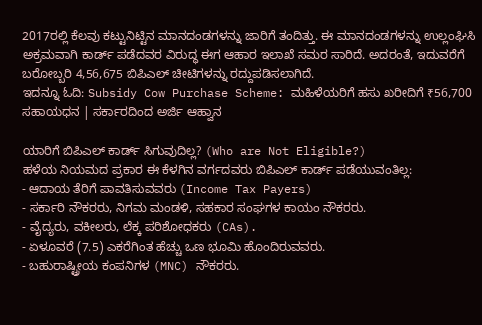2017ರಲ್ಲಿ ಕೆಲವು ಕಟ್ಟುನಿಟ್ಟಿನ ಮಾನದಂಡಗಳನ್ನು ಜಾರಿಗೆ ತಂದಿತ್ತು. ಈ ಮಾನದಂಡಗಳನ್ನು ಉಲ್ಲಂಘಿಸಿ ಅಕ್ರಮವಾಗಿ ಕಾರ್ಡ್ ಪಡೆದವರ ವಿರುದ್ಧ ಈಗ ಆಹಾರ ಇಲಾಖೆ ಸಮರ ಸಾರಿದೆ. ಅದರಂತೆ, ಇದುವರೆಗೆ ಬರೋಬ್ಬರಿ 4,56,675 ಬಿಪಿಎಲ್ ಚೀಟಿಗಳನ್ನು ರದ್ದುಪಡಿಸಲಾಗಿದೆ.
ಇದನ್ನೂ ಓದಿ: Subsidy Cow Purchase Scheme: ಮಹಿಳೆಯರಿಗೆ ಹಸು ಖರೀದಿಗೆ ₹56,700 ಸಹಾಯಧನ | ಸರ್ಕಾರದಿಂದ ಅರ್ಜಿ ಆಹ್ವಾನ

ಯಾರಿಗೆ ಬಿಪಿಎಲ್ ಕಾರ್ಡ್ ಸಿಗುವುದಿಲ್ಲ? (Who are Not Eligible?)
ಹಳೆಯ ನಿಯಮದ ಪ್ರಕಾರ ಈ ಕೆಳಗಿನ ವರ್ಗದವರು ಬಿಪಿಎಲ್ ಕಾರ್ಡ್ ಪಡೆಯುವಂತಿಲ್ಲ:
- ಆದಾಯ ತೆರಿಗೆ ಪಾವತಿಸುವವರು (Income Tax Payers)
- ಸರ್ಕಾರಿ ನೌಕರರು, ನಿಗಮ ಮಂಡಳಿ, ಸಹಕಾರ ಸಂಘಗಳ ಕಾಯಂ ನೌಕರರು.
- ವೈದ್ಯರು, ವಕೀಲರು, ಲೆಕ್ಕ ಪರಿಶೋಧಕರು (CAs).
- ಏಳೂವರೆ (7.5) ಎಕರೆಗಿಂತ ಹೆಚ್ಚು ಒಣ ಭೂಮಿ ಹೊಂದಿರುವವರು.
- ಬಹುರಾಷ್ಟ್ರೀಯ ಕಂಪನಿಗಳ (MNC) ನೌಕರರು.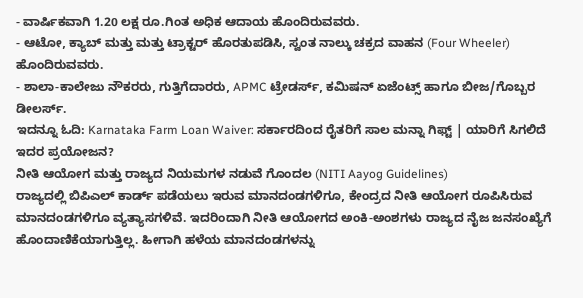- ವಾರ್ಷಿಕವಾಗಿ 1.20 ಲಕ್ಷ ರೂ.ಗಿಂತ ಅಧಿಕ ಆದಾಯ ಹೊಂದಿರುವವರು.
- ಆಟೋ, ಕ್ಯಾಬ್ ಮತ್ತು ಮತ್ತು ಟ್ರಾಕ್ಟರ್ ಹೊರತುಪಡಿಸಿ, ಸ್ವಂತ ನಾಲ್ಕು ಚಕ್ರದ ವಾಹನ (Four Wheeler) ಹೊಂದಿರುವವರು.
- ಶಾಲಾ-ಕಾಲೇಜು ನೌಕರರು, ಗುತ್ತಿಗೆದಾರರು, APMC ಟ್ರೇಡರ್ಸ್, ಕಮಿಷನ್ ಏಜೆಂಟ್ಸ್ ಹಾಗೂ ಬೀಜ/ಗೊಬ್ಬರ ಡೀಲರ್ಸ್.
ಇದನ್ನೂ ಓದಿ: Karnataka Farm Loan Waiver: ಸರ್ಕಾರದಿಂದ ರೈತರಿಗೆ ಸಾಲ ಮನ್ನಾ ಗಿಫ್ಟ್ | ಯಾರಿಗೆ ಸಿಗಲಿದೆ ಇದರ ಪ್ರಯೋಜನ?
ನೀತಿ ಆಯೋಗ ಮತ್ತು ರಾಜ್ಯದ ನಿಯಮಗಳ ನಡುವೆ ಗೊಂದಲ (NITI Aayog Guidelines)
ರಾಜ್ಯದಲ್ಲಿ ಬಿಪಿಎಲ್ ಕಾರ್ಡ್ ಪಡೆಯಲು ಇರುವ ಮಾನದಂಡಗಳಿಗೂ, ಕೇಂದ್ರದ ನೀತಿ ಆಯೋಗ ರೂಪಿಸಿರುವ ಮಾನದಂಡಗಳಿಗೂ ವ್ಯತ್ಯಾಸಗಳಿವೆ. ಇದರಿಂದಾಗಿ ನೀತಿ ಆಯೋಗದ ಅಂಕಿ-ಅಂಶಗಳು ರಾಜ್ಯದ ನೈಜ ಜನಸಂಖ್ಯೆಗೆ ಹೊಂದಾಣಿಕೆಯಾಗುತ್ತಿಲ್ಲ. ಹೀಗಾಗಿ ಹಳೆಯ ಮಾನದಂಡಗಳನ್ನು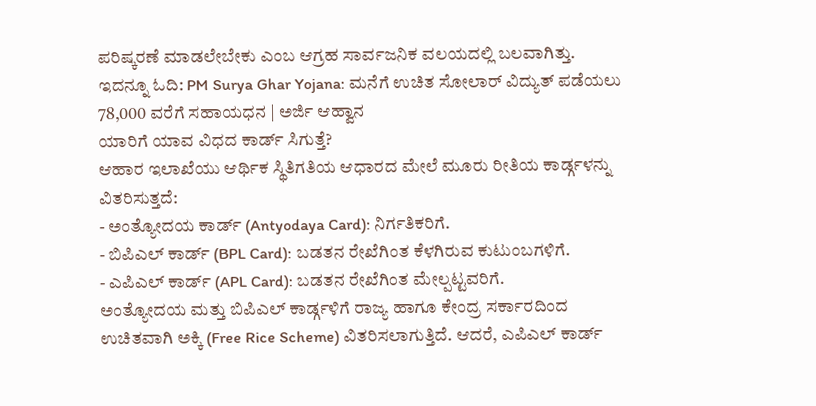ಪರಿಷ್ಕರಣೆ ಮಾಡಲೇಬೇಕು ಎಂಬ ಆಗ್ರಹ ಸಾರ್ವಜನಿಕ ವಲಯದಲ್ಲಿ ಬಲವಾಗಿತ್ತು.
ಇದನ್ನೂ ಓದಿ: PM Surya Ghar Yojana: ಮನೆಗೆ ಉಚಿತ ಸೋಲಾರ್ ವಿದ್ಯುತ್ ಪಡೆಯಲು 78,000 ವರೆಗೆ ಸಹಾಯಧನ | ಅರ್ಜಿ ಆಹ್ವಾನ
ಯಾರಿಗೆ ಯಾವ ವಿಧದ ಕಾರ್ಡ್ ಸಿಗುತ್ತೆ?
ಆಹಾರ ಇಲಾಖೆಯು ಆರ್ಥಿಕ ಸ್ಥಿತಿಗತಿಯ ಆಧಾರದ ಮೇಲೆ ಮೂರು ರೀತಿಯ ಕಾರ್ಡ್ಗಳನ್ನು ವಿತರಿಸುತ್ತದೆ:
- ಅಂತ್ಯೋದಯ ಕಾರ್ಡ್ (Antyodaya Card): ನಿರ್ಗತಿಕರಿಗೆ.
- ಬಿಪಿಎಲ್ ಕಾರ್ಡ್ (BPL Card): ಬಡತನ ರೇಖೆಗಿಂತ ಕೆಳಗಿರುವ ಕುಟುಂಬಗಳಿಗೆ.
- ಎಪಿಎಲ್ ಕಾರ್ಡ್ (APL Card): ಬಡತನ ರೇಖೆಗಿಂತ ಮೇಲ್ಪಟ್ಟವರಿಗೆ.
ಅಂತ್ಯೋದಯ ಮತ್ತು ಬಿಪಿಎಲ್ ಕಾರ್ಡ್ಗಳಿಗೆ ರಾಜ್ಯ ಹಾಗೂ ಕೇಂದ್ರ ಸರ್ಕಾರದಿಂದ ಉಚಿತವಾಗಿ ಅಕ್ಕಿ (Free Rice Scheme) ವಿತರಿಸಲಾಗುತ್ತಿದೆ. ಆದರೆ, ಎಪಿಎಲ್ ಕಾರ್ಡ್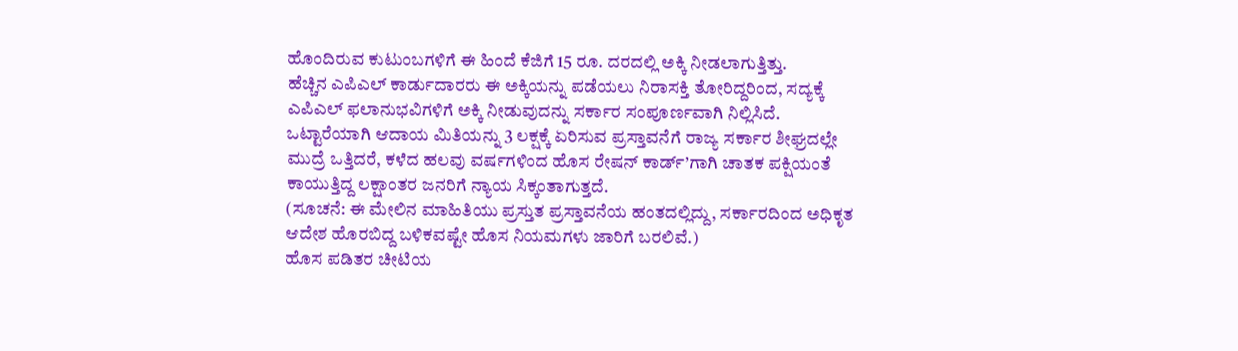ಹೊಂದಿರುವ ಕುಟುಂಬಗಳಿಗೆ ಈ ಹಿಂದೆ ಕೆಜಿಗೆ 15 ರೂ. ದರದಲ್ಲಿ ಅಕ್ಕಿ ನೀಡಲಾಗುತ್ತಿತ್ತು.
ಹೆಚ್ಚಿನ ಎಪಿಎಲ್ ಕಾರ್ಡುದಾರರು ಈ ಅಕ್ಕಿಯನ್ನು ಪಡೆಯಲು ನಿರಾಸಕ್ತಿ ತೋರಿದ್ದರಿಂದ, ಸದ್ಯಕ್ಕೆ ಎಪಿಎಲ್ ಫಲಾನುಭವಿಗಳಿಗೆ ಅಕ್ಕಿ ನೀಡುವುದನ್ನು ಸರ್ಕಾರ ಸಂಪೂರ್ಣವಾಗಿ ನಿಲ್ಲಿಸಿದೆ.
ಒಟ್ಟಾರೆಯಾಗಿ ಆದಾಯ ಮಿತಿಯನ್ನು 3 ಲಕ್ಷಕ್ಕೆ ಏರಿಸುವ ಪ್ರಸ್ತಾವನೆಗೆ ರಾಜ್ಯ ಸರ್ಕಾರ ಶೀಘ್ರದಲ್ಲೇ ಮುದ್ರೆ ಒತ್ತಿದರೆ, ಕಳೆದ ಹಲವು ವರ್ಷಗಳಿಂದ ಹೊಸ ರೇಷನ್ ಕಾರ್ಡ್’ಗಾಗಿ ಚಾತಕ ಪಕ್ಷಿಯಂತೆ ಕಾಯುತ್ತಿದ್ದ ಲಕ್ಷಾಂತರ ಜನರಿಗೆ ನ್ಯಾಯ ಸಿಕ್ಕಂತಾಗುತ್ತದೆ.
(ಸೂಚನೆ: ಈ ಮೇಲಿನ ಮಾಹಿತಿಯು ಪ್ರಸ್ತುತ ಪ್ರಸ್ತಾವನೆಯ ಹಂತದಲ್ಲಿದ್ದು, ಸರ್ಕಾರದಿಂದ ಅಧಿಕೃತ ಆದೇಶ ಹೊರಬಿದ್ದ ಬಳಿಕವಷ್ಟೇ ಹೊಸ ನಿಯಮಗಳು ಜಾರಿಗೆ ಬರಲಿವೆ.)
ಹೊಸ ಪಡಿತರ ಚೀಟಿಯ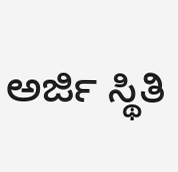ಅರ್ಜಿ ಸ್ಥಿತಿ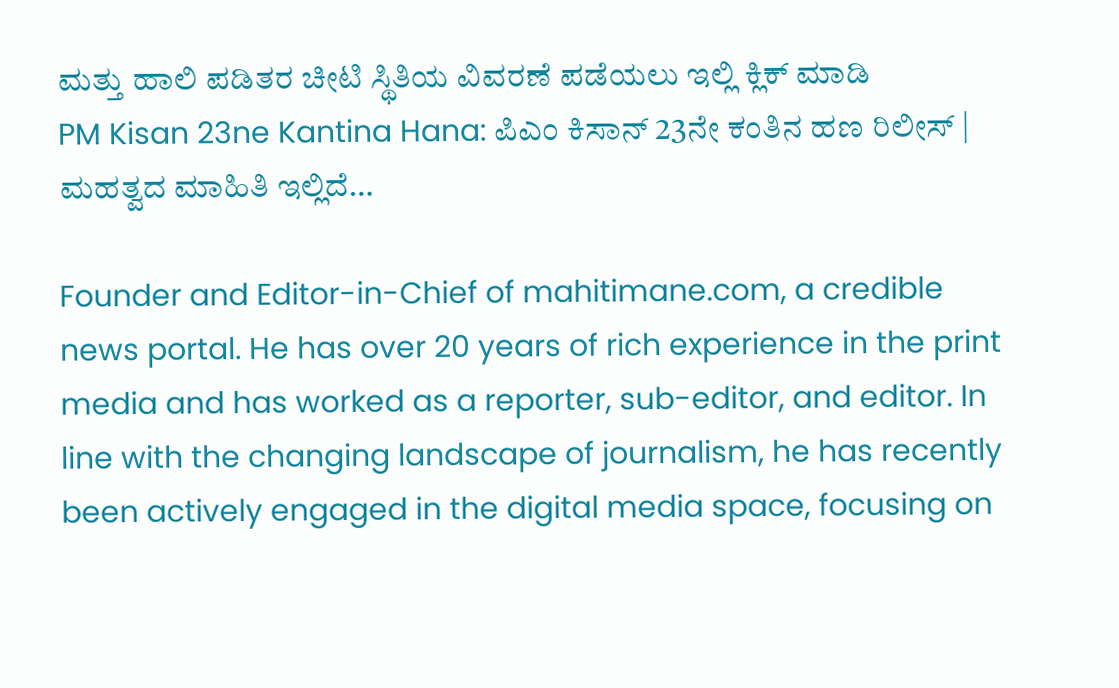ಮತ್ತು ಹಾಲಿ ಪಡಿತರ ಚೀಟಿ ಸ್ಥಿತಿಯ ವಿವರಣೆ ಪಡೆಯಲು ಇಲ್ಲಿ ಕ್ಲಿಕ್ ಮಾಡಿ
PM Kisan 23ne Kantina Hana: ಪಿಎಂ ಕಿಸಾನ್ 23ನೇ ಕಂತಿನ ಹಣ ರಿಲೀಸ್ | ಮಹತ್ವದ ಮಾಹಿತಿ ಇಲ್ಲಿದೆ…

Founder and Editor-in-Chief of mahitimane.com, a credible news portal. He has over 20 years of rich experience in the print media and has worked as a reporter, sub-editor, and editor. In line with the changing landscape of journalism, he has recently been actively engaged in the digital media space, focusing on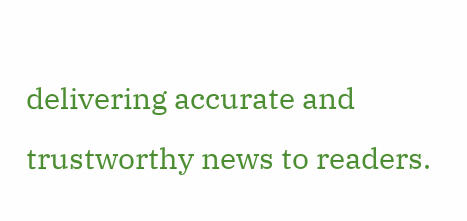delivering accurate and trustworthy news to readers.